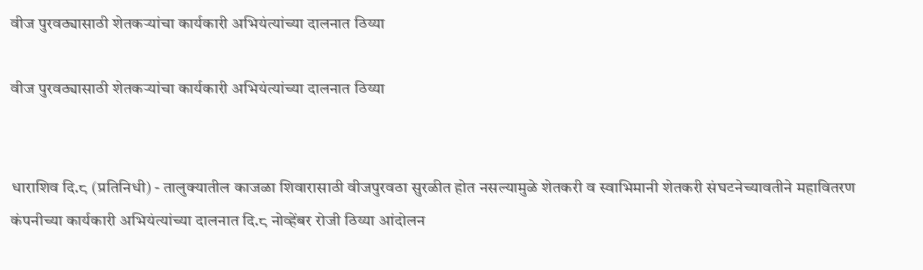वीज पुरवठ्यासाठी शेतकऱ्यांचा कार्यकारी अभियंत्यांच्या दालनात ठिय्या

वीज पुरवठ्यासाठी शेतकऱ्यांचा कार्यकारी अभियंत्यांच्या दालनात ठिय्या


धाराशिव दि.८ (प्रतिनिधी) - तालुक्यातील काजळा शिवारासाठी वीजपुरवठा सुरळीत होत नसल्यामुळे शेतकरी व स्वाभिमानी शेतकरी संघटनेच्यावतीने महावितरण कंपनीच्या कार्यकारी अभियंत्यांच्या दालनात दि.८ नोव्हेंबर रोजी ठिय्या आंदोलन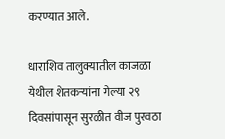करण्यात आले.

धाराशिव तालुक्यातील काजळा येथील शेतकऱ्यांना गेल्या २९ दिवसांपासून सुरळीत वीज पुरवठा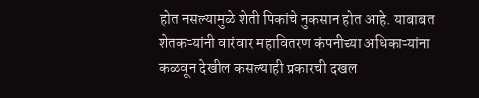होत नसल्यामुळे शेती पिकांचे नुकसान होत आहे. याबाबत शेतकऱ्यांनी वारंवार महावितरण कंपनीच्या अधिकाऱ्यांना कळवून देखील कसल्याही प्रकारची दखल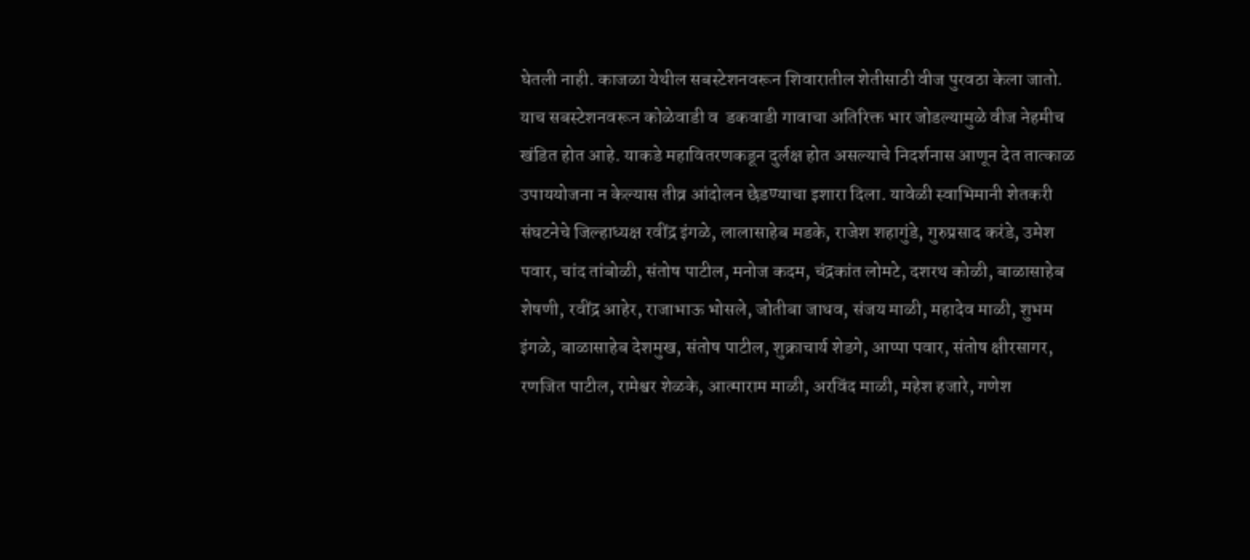घेतली नाही. काजळा येथील सबस्टेशनवरून शिवारातील शेतीसाठी वीज पुरवठा केला जातो. याच सबस्टेशनवरून कोळेवाडी व  डकवाडी गावाचा अतिरिक्त भार जोडल्यामुळे वीज नेहमीच खंडित होत आहे. याकडे महावितरणकडून दुर्लक्ष होत असल्याचे निदर्शनास आणून देत तात्काळ उपाययोजना न केल्यास तीव्र आंदोलन छेडण्याचा इशारा दिला. यावेळी स्वाभिमानी शेतकरी संघटनेचे जिल्हाध्यक्ष रवींद्र इंगळे, लालासाहेब मडके, राजेश शहागुंडे, गुरुप्रसाद करंडे, उमेश पवार, चांद तांबोळी, संतोष पाटील, मनोज कदम, चंद्रकांत लोमटे, दशरथ कोळी, बाळासाहेब शेषणी, रवींद्र आहेर, राजाभाऊ भोसले, जोतीबा जाधव, संजय माळी, महादेव माळी, शुभम इंगळे, बाळासाहेब देशमुख, संतोष पाटील, शुक्राचार्य शेडगे, आप्पा पवार, संतोष क्षीरसागर, रणजित पाटील, रामेश्वर शेळके, आत्माराम माळी, अरविंद माळी, महेश हजारे, गणेश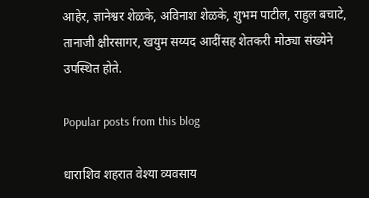आहेर, ज्ञानेश्वर शेळके, अविनाश शेळके, शुभम पाटील, राहुल बचाटे, तानाजी क्षीरसागर, खयुम सय्यद आदींसह शेतकरी मोठ्या संख्येने उपस्थित होते.

Popular posts from this blog

धाराशिव शहरात वेश्या व्यवसाय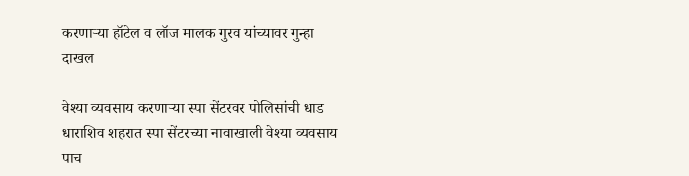करणाऱ्या हॉटेल व लॉज मालक गुरव यांच्यावर गुन्हा दाखल

वेश्या व्यवसाय करणाऱ्या स्पा सेंटरवर पोलिसांची धाड धाराशिव शहरात स्पा सेंटरच्या नावाखाली वेश्या व्यवसाय पाच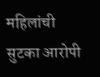महिलांची सुटका आरोपी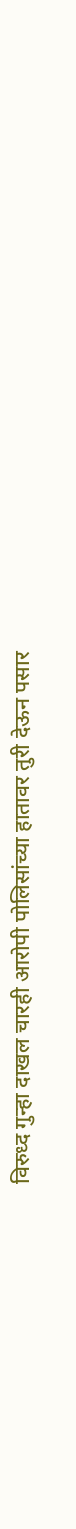विरुध्द गुन्हा दाखल चारही आरोपी पोलिसांच्या हातावर तुरी देऊन पसार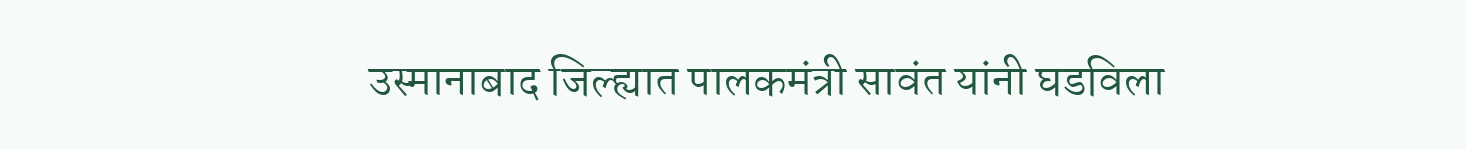उस्मानाबाद जिल्ह्यात पालकमंत्री सावंत यांनी घडविला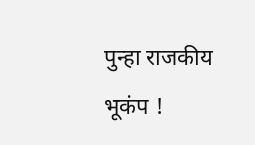पुन्हा राजकीय भूकंप !